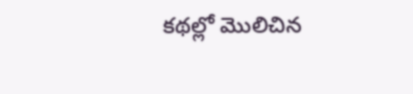కథల్లో మొలిచిన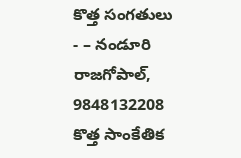కొత్త సంగతులు
- – నండూరి రాజగోపాల్, 9848132208
కొత్త సాంకేతిక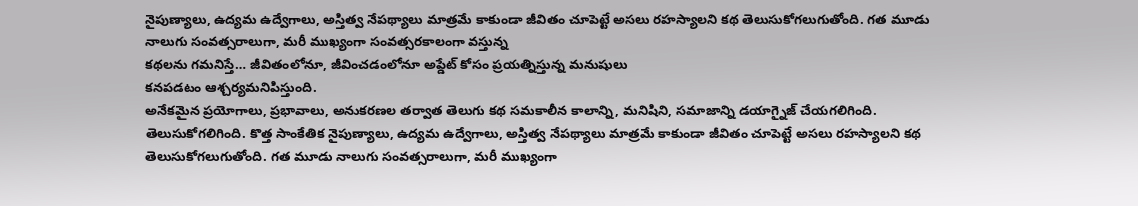నైపుణ్యాలు, ఉద్యమ ఉద్వేగాలు, అస్తిత్వ నేపథ్యాలు మాత్రమే కాకుండా జీవితం చూపెట్టే అసలు రహస్యాలని కథ తెలుసుకోగలుగుతోంది. గత మూడు నాలుగు సంవత్సరాలుగా, మరీ ముఖ్యంగా సంవత్సరకాలంగా వస్తున్న
కథలను గమనిస్తే… జీవితంలోనూ, జీవించడంలోనూ అప్డేట్ కోసం ప్రయత్నిస్తున్న మనుషులు
కనపడటం ఆశ్చర్యమనిపిస్తుంది.
అనేకమైన ప్రయోగాలు, ప్రభావాలు, అనుకరణల తర్వాత తెలుగు కథ సమకాలీన కాలాన్ని, మనిషిని, సమాజాన్ని డయాగ్నైజ్ చేయగలిగింది. తెలుసుకోగలిగింది. కొత్త సాంకేతిక నైపుణ్యాలు, ఉద్యమ ఉద్వేగాలు, అస్తిత్వ నేపథ్యాలు మాత్రమే కాకుండా జీవితం చూపెట్టే అసలు రహస్యాలని కథ తెలుసుకోగలుగుతోంది. గత మూడు నాలుగు సంవత్సరాలుగా, మరీ ముఖ్యంగా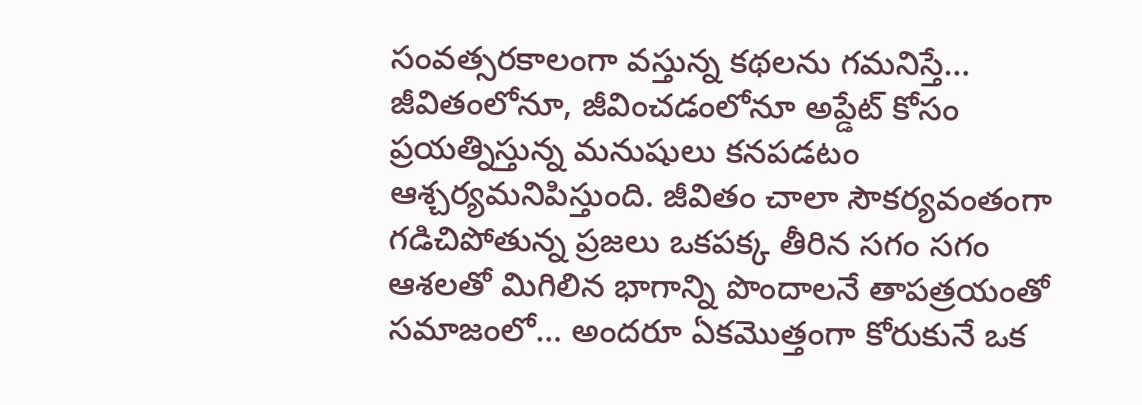సంవత్సరకాలంగా వస్తున్న కథలను గమనిస్తే… జీవితంలోనూ, జీవించడంలోనూ అప్డేట్ కోసం ప్రయత్నిస్తున్న మనుషులు కనపడటం ఆశ్చర్యమనిపిస్తుంది. జీవితం చాలా సౌకర్యవంతంగా గడిచిపోతున్న ప్రజలు ఒకపక్క తీరిన సగం సగం ఆశలతో మిగిలిన భాగాన్ని పొందాలనే తాపత్రయంతో సమాజంలో… అందరూ ఏకమొత్తంగా కోరుకునే ఒక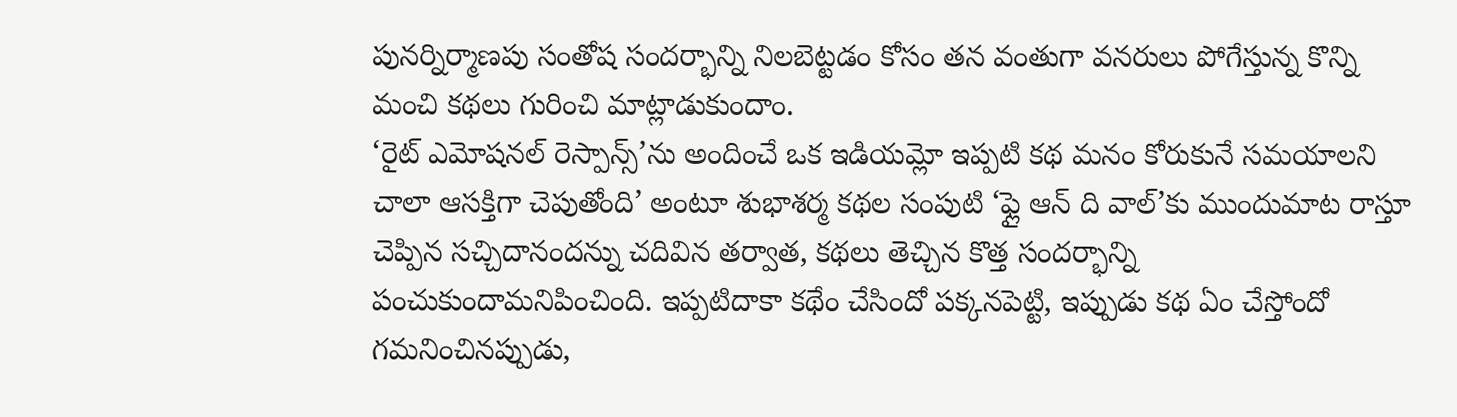పునర్నిర్మాణపు సంతోష సందర్భాన్ని నిలబెట్టడం కోసం తన వంతుగా వనరులు పోగేస్తున్న కొన్ని మంచి కథలు గురించి మాట్లాడుకుందాం.
‘రైట్ ఎమోషనల్ రెస్పాన్స్’ను అందించే ఒక ఇడియమ్లో ఇప్పటి కథ మనం కోరుకునే సమయాలని చాలా ఆసక్తిగా చెపుతోంది’ అంటూ శుభాశర్మ కథల సంపుటి ‘ఫ్లై ఆన్ ది వాల్’కు ముందుమాట రాస్తూ చెప్పిన సచ్చిదానందన్ను చదివిన తర్వాత, కథలు తెచ్చిన కొత్త సందర్భాన్ని పంచుకుందామనిపించింది. ఇప్పటిదాకా కథేం చేసిందో పక్కనపెట్టి, ఇప్పుడు కథ ఏం చేస్తోందో గమనించినప్పుడు,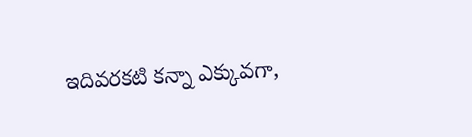ఇదివరకటి కన్నా ఎక్కువగా,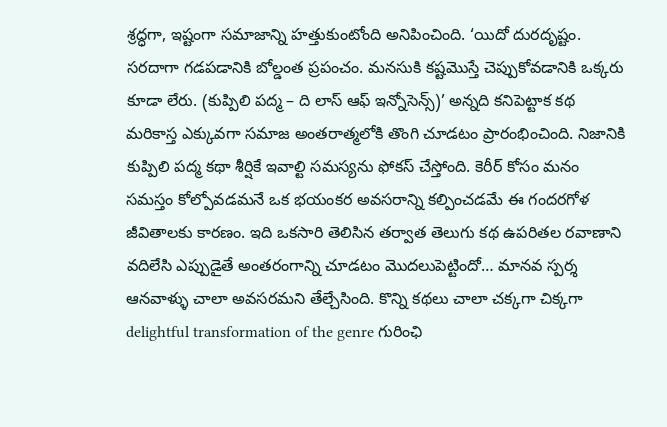శ్రద్ధగా, ఇష్టంగా సమాజాన్ని హత్తుకుంటోంది అనిపించింది. ‘యిదో దురదృష్టం. సరదాగా గడపడానికి బోల్డంత ప్రపంచం. మనసుకి కష్టమొస్తే చెప్పుకోవడానికి ఒక్కరు కూడా లేరు. (కుప్పిలి పద్మ – ది లాస్ ఆఫ్ ఇన్నోసెన్స్)’ అన్నది కనిపెట్టాక కథ మరికాస్త ఎక్కువగా సమాజ అంతరాత్మలోకి తొంగి చూడటం ప్రారంభించింది. నిజానికి కుప్పిలి పద్మ కథా శీర్షికే ఇవాల్టి సమస్యను ఫోకస్ చేస్తోంది. కెరీర్ కోసం మనం సమస్తం కోల్పోవడమనే ఒక భయంకర అవసరాన్ని కల్పించడమే ఈ గందరగోళ జీవితాలకు కారణం. ఇది ఒకసారి తెలిసిన తర్వాత తెలుగు కథ ఉపరితల రవాణాని వదిలేసి ఎప్పుడైతే అంతరంగాన్ని చూడటం మొదలుపెట్టిందో… మానవ స్పర్శ ఆనవాళ్ళు చాలా అవసరమని తేల్చేసింది. కొన్ని కథలు చాలా చక్కగా చిక్కగా delightful transformation of the genre గురింఛి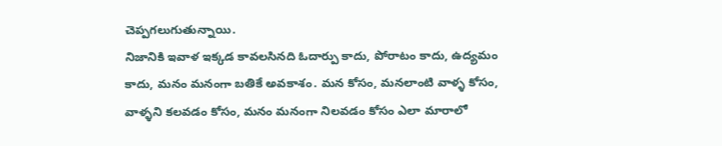చెప్పగలుగుతున్నాయి.
నిజానికి ఇవాళ ఇక్కడ కావలసినది ఓదార్పు కాదు, పోరాటం కాదు, ఉద్యమం కాదు, మనం మనంగా బతికే అవకాశం. మన కోసం, మనలాంటి వాళ్ళ కోసం, వాళ్ళని కలవడం కోసం, మనం మనంగా నిలవడం కోసం ఎలా మారాలో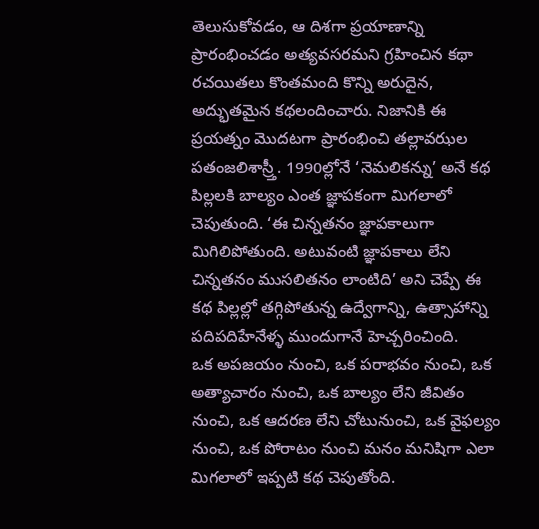తెలుసుకోవడం, ఆ దిశగా ప్రయాణాన్ని ప్రారంభించడం అత్యవసరమని గ్రహించిన కథా రచయితలు కొంతమంది కొన్ని అరుదైన, అద్భుతమైన కథలందించారు. నిజానికి ఈ ప్రయత్నం మొదటగా ప్రారంభించి తల్లావఝల పతంజలిశాస్ర్తీ. 1990ల్లోనే ‘నెమలికన్ను’ అనే కథ పిల్లలకి బాల్యం ఎంత జ్ఞాపకంగా మిగలాలో చెపుతుంది. ‘ఈ చిన్నతనం జ్ఞాపకాలుగా మిగిలిపోతుంది. అటువంటి జ్ఞాపకాలు లేని చిన్నతనం ముసలితనం లాంటిది’ అని చెప్పే ఈ కథ పిల్లల్లో తగ్గిపోతున్న ఉద్వేగాన్ని, ఉత్సాహాన్ని పదిపదిహేనేళ్ళ ముందుగానే హెచ్చరించింది.
ఒక అపజయం నుంచి, ఒక పరాభవం నుంచి, ఒక అత్యాచారం నుంచి, ఒక బాల్యం లేని జీవితం నుంచి, ఒక ఆదరణ లేని చోటునుంచి, ఒక వైఫల్యం నుంచి, ఒక పోరాటం నుంచి మనం మనిషిగా ఎలా మిగలాలో ఇప్పటి కథ చెపుతోంది.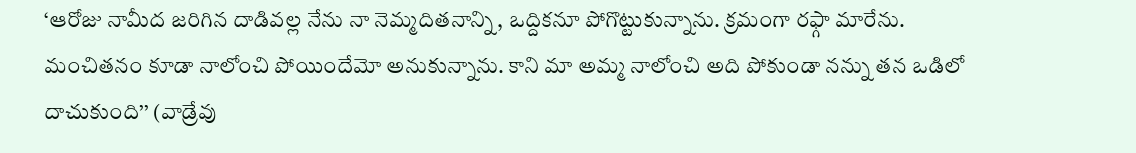‘ఆరోజు నామీద జరిగిన దాడివల్ల నేను నా నెమ్మదితనాన్ని, ఒద్దికనూ పోగొట్టుకున్నాను. క్రమంగా రఫ్గా మారేను. మంచితనం కూడా నాలోంచి పోయిందేమో అనుకున్నాను. కాని మా అమ్మ నాలోంచి అది పోకుండా నన్ను తన ఒడిలో దాచుకుంది’’ (వాడ్రేవు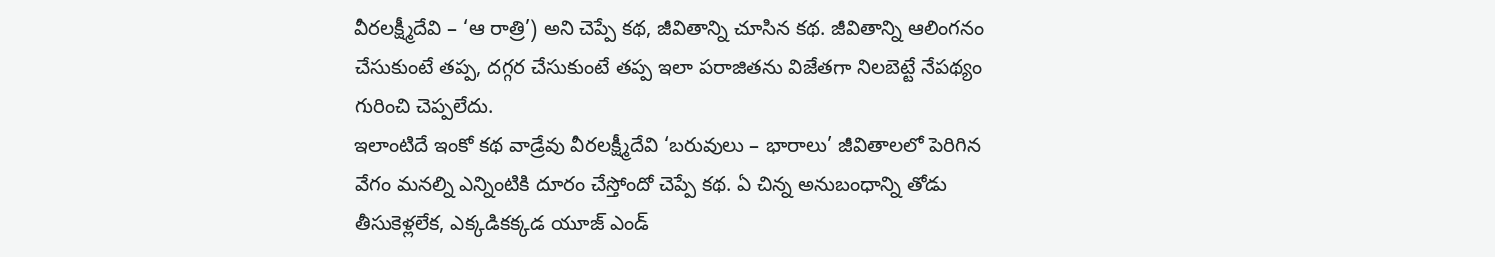వీరలక్ష్మీదేవి – ‘ఆ రాత్రి’) అని చెప్పే కథ, జీవితాన్ని చూసిన కథ. జీవితాన్ని ఆలింగనం చేసుకుంటే తప్ప, దగ్గర చేసుకుంటే తప్ప ఇలా పరాజితను విజేతగా నిలబెట్టే నేపథ్యం గురించి చెప్పలేదు.
ఇలాంటిదే ఇంకో కథ వాడ్రేవు వీరలక్ష్మీదేవి ‘బరువులు – భారాలు’ జీవితాలలో పెరిగిన వేగం మనల్ని ఎన్నింటికి దూరం చేస్తోందో చెప్పే కథ. ఏ చిన్న అనుబంధాన్ని తోడు తీసుకెళ్లలేక, ఎక్కడికక్కడ యూజ్ ఎండ్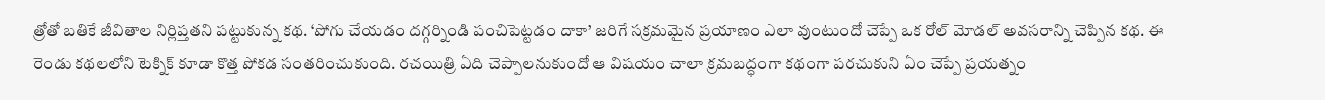త్రోతో బతికే జీవితాల నిర్లిప్తతని పట్టుకున్న కథ. ‘పోగు చేయడం దగ్గర్నిండి పంచిపెట్టడం దాకా’ జరిగే సక్రమమైన ప్రయాణం ఎలా వుంటుందో చెప్పే ఒక రోల్ మోడల్ అవసరాన్ని చెప్పిన కథ. ఈ రెండు కథలలోని టెక్నిక్ కూడా కొత్త పోకడ సంతరించుకుంది. రచయిత్రి ఏది చెప్పాలనుకుందో ఆ విషయం చాలా క్రమబద్ధంగా కథంగా పరచుకుని ఏం చెప్పే ప్రయత్నం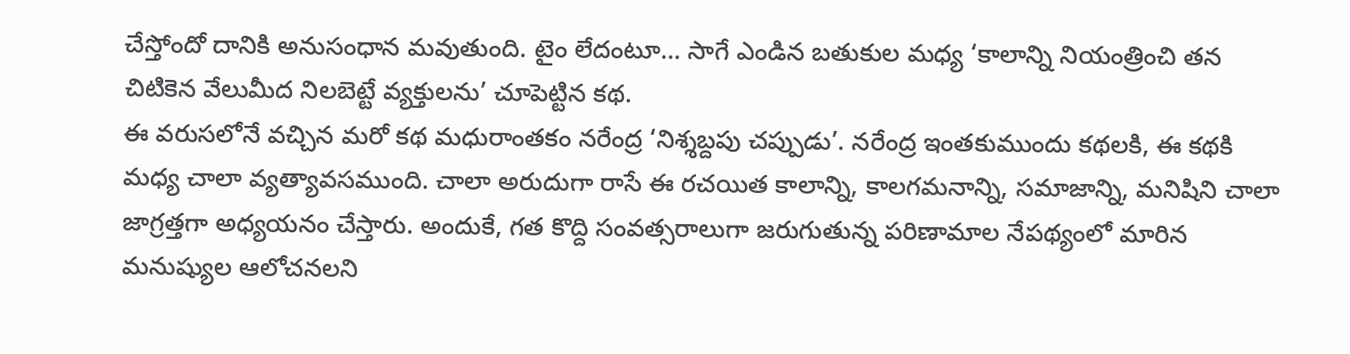చేస్తోందో దానికి అనుసంధాన మవుతుంది. టైం లేదంటూ… సాగే ఎండిన బతుకుల మధ్య ‘కాలాన్ని నియంత్రించి తన చిటికెన వేలుమీద నిలబెట్టే వ్యక్తులను’ చూపెట్టిన కథ.
ఈ వరుసలోనే వచ్చిన మరో కథ మధురాంతకం నరేంద్ర ‘నిశ్శబ్దపు చప్పుడు’. నరేంద్ర ఇంతకుముందు కథలకి, ఈ కథకి మధ్య చాలా వ్యత్యావసముంది. చాలా అరుదుగా రాసే ఈ రచయిత కాలాన్ని, కాలగమనాన్ని, సమాజాన్ని, మనిషిని చాలా జాగ్రత్తగా అధ్యయనం చేస్తారు. అందుకే, గత కొద్ది సంవత్సరాలుగా జరుగుతున్న పరిణామాల నేపథ్యంలో మారిన మనుష్యుల ఆలోచనలని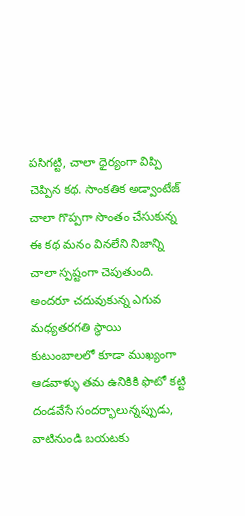పసిగట్టి, చాలా ధైర్యంగా విప్పి చెప్పిన కథ. సాంకతిక అడ్వాంటేజ్ చాలా గొప్పగా సొంతం చేసుకున్న ఈ కథ మనం వినలేని నిజాన్ని చాలా స్పష్టంగా చెపుతుంది. అందరూ చదువుకున్న ఎగువ మధ్యతరగతి స్థాయి కుటుంబాలలో కూడా ముఖ్యంగా ఆడవాళ్ళు తమ ఉనికికి ఫొటో కట్టి దండవేసే సందర్భాలున్నప్పుడు, వాటినుండి బయటకు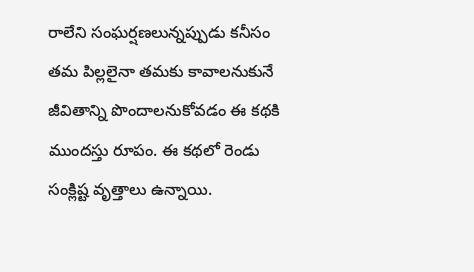రాలేని సంఘర్షణలున్నప్పుడు కనీసం తమ పిల్లలైనా తమకు కావాలనుకునే జీవితాన్ని పొందాలనుకోవడం ఈ కథకి ముందస్తు రూపం. ఈ కథలో రెండు సంక్లిష్ట వృత్తాలు ఉన్నాయి.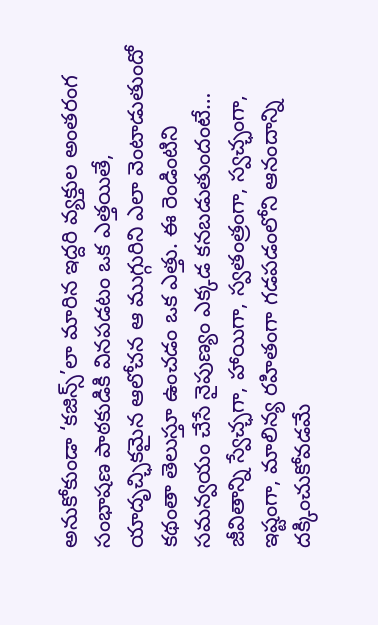అనుకోకుండా ‘కజిన్స్’లా మారిన ఇద్దరి వ్యక్తుల అంతరంగ సంభాషణ పాఠకుడికి వినపడటం ఒక ఎత్తయితే, యాదృచ్ఛికమైన ఆలోచన ఆ ముగ్గురిని ఎలా వెంటాడుతుందో కథంతా తెలుస్తూ ఉంచడం ఒక ఎత్తు. ఈ రెండింటిని సమన్వయం చేసే నైపుణ్యం ఎక్కడ కనబడుతుందంటే… జీవితాన్ని స్వేచ్ఛగా, హాయిగా, స్వతంత్రంగా, స్వచ్ఛంగా, ఇష్టంగా, మాలిన్య రహితంగా గడపడంలోని ఆనందాన్ని దక్కించుకోవడమే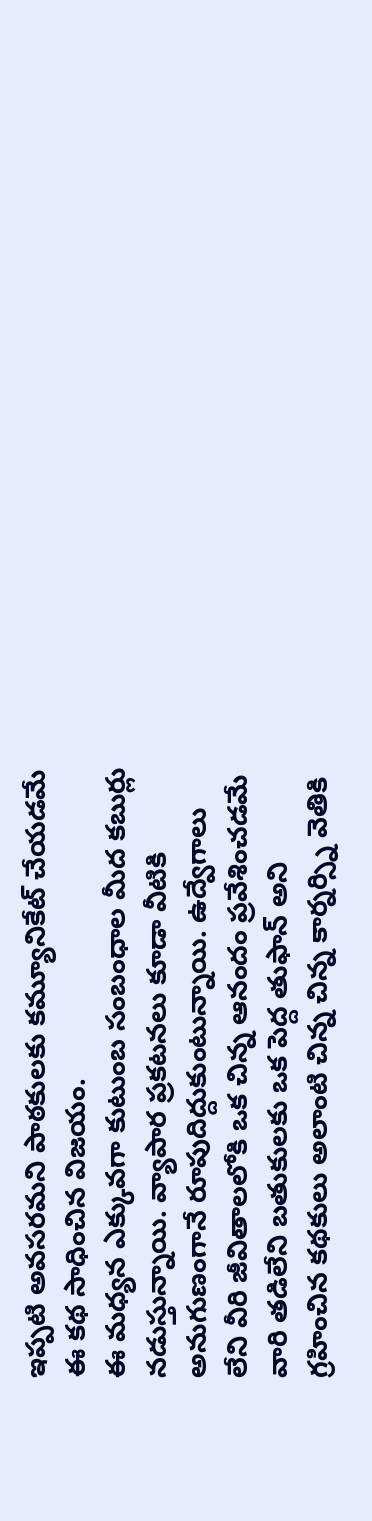ఇప్పటి అవసరమని పాఠకులకు కమ్యూనికేట్ చేయడమే ఈ కథ సాధించిన విజయం.
ఈ మధ్యన ఎక్కువగా కుటుంబ సంబంధాల మీద కబుర్లు నడుస్తున్నాయి. వ్యాపార ప్రకటనలు కూడా వీటికి అనుగుణంగానే రూపుదిద్దుకుంటున్నాయి. ఉద్వేగాలు లేని వీరి జీవితాలలోకి ఒక చిన్న ఆనందం ప్రవేశించడమే వారి తడిలేని బతుకులకు ఒక పెద్ద తుఫాన్ అని గ్రహించిన కథకులు అలాంటి చిన్న చిన్న కార్నర్స్ని వెతికి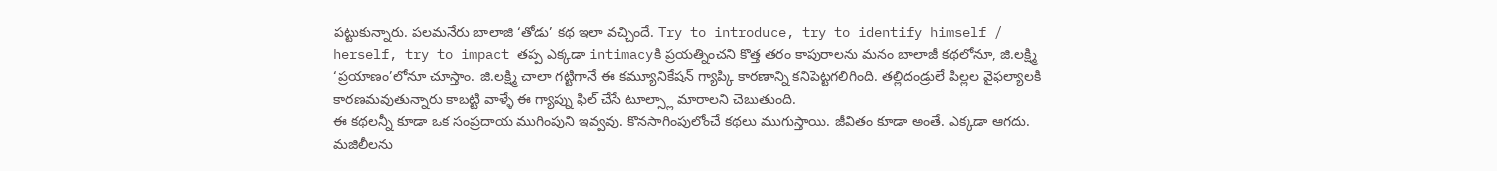పట్టుకున్నారు. పలమనేరు బాలాజి ‘తోడు’ కథ ఇలా వచ్చిందే. Try to introduce, try to identify himself / herself, try to impact తప్ప ఎక్కడా intimacyకి ప్రయత్నించని కొత్త తరం కాపురాలను మనం బాలాజీ కథలోనూ, జి.లక్ష్మి ‘ప్రయాణం’లోనూ చూస్తాం. జి.లక్ష్మి చాలా గట్టిగానే ఈ కమ్యూనికేషన్ గ్యాప్కి కారణాన్ని కనిపెట్టగలిగింది. తల్లిదండ్రులే పిల్లల వైఫల్యాలకి కారణమవుతున్నారు కాబట్టి వాళ్ళే ఈ గ్యాప్ను ఫిల్ చేసే టూల్స్లా మారాలని చెబుతుంది.
ఈ కథలన్నీ కూడా ఒక సంప్రదాయ ముగింపుని ఇవ్వవు. కొనసాగింపులోంచే కథలు ముగుస్తాయి. జీవితం కూడా అంతే. ఎక్కడా ఆగదు. మజిలీలను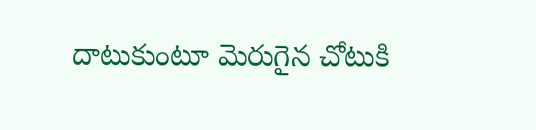దాటుకుంటూ మెరుగైన చోటుకి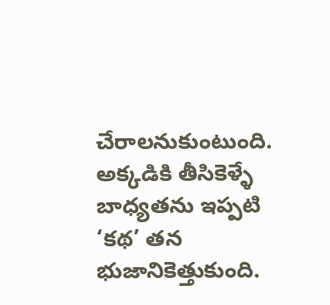చేరాలనుకుంటుంది. అక్కడికి తీసికెళ్ళే బాధ్యతను ఇప్పటి ‘కథ’ తన భుజానికెత్తుకుంది.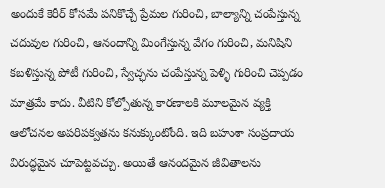అందుకే కెరీర్ కోసమే పనికొచ్చే ప్రేమల గురించి, బాల్యాన్ని చంపేస్తున్న చదువుల గురించి, ఆనందాన్ని మింగేస్తున్న వేగం గురించి, మనిషిని కబళిస్తున్న పోటీ గురించి, స్వేచ్ఛను చంపేస్తున్న పెళ్ళి గురించి చెప్పడం మాత్రమే కాదు. వీటిని కోల్పోతున్న కారణాలకి మూలమైన వ్యక్తి ఆలోచనల అపరిపక్వతను కనుక్కుంటోంది. ఇది బహుశా సంప్రదాయ విరుద్ధమైన చూపెట్టవచ్చు. అయితే ఆనందమైన జీవితాలను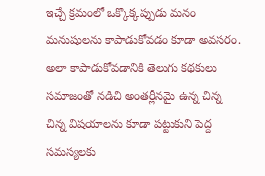ఇచ్చే క్రమంలో ఒక్కొక్కప్పుడు మనం మనుషులను కాపాడుకోవడం కూడా అవసరం. అలా కాపాడుకోవడానికి తెలుగు కథకులు సమాజంతో నడిచి అంతర్లీనమై ఉన్న చిన్న చిన్న విషయాలను కూడా పట్టుకుని పెద్ద సమస్యలకు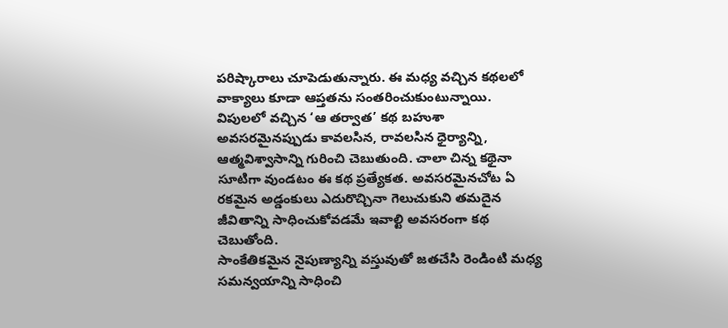పరిష్కారాలు చూపెడుతున్నారు. ఈ మధ్య వచ్చిన కథలలో వాక్యాలు కూడా ఆప్తతను సంతరించుకుంటున్నాయి. విపులలో వచ్చిన ‘ఆ తర్వాత’ కథ బహుశా అవసరమైనప్పుడు కావలసిన, రావలసిన ధైర్యాన్ని, ఆత్మవిశ్వాసాన్ని గురించి చెబుతుంది. చాలా చిన్న కథైనా సూటిగా వుండటం ఈ కథ ప్రత్యేకత. అవసరమైనచోట ఏ రకమైన అడ్డంకులు ఎదురొచ్చినా గెలుచుకుని తమదైన జీవితాన్ని సాధించుకోవడమే ఇవాల్టి అవసరంగా కథ చెబుతోంది.
సాంకేతికమైన నైపుణ్యాన్ని వస్తువుతో జతచేసి రెండింటి మధ్య సమన్వయాన్ని సాధించి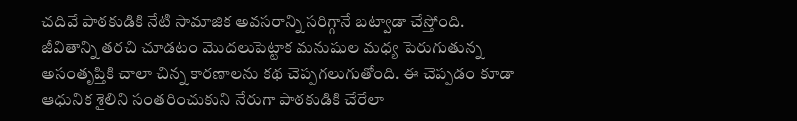చదివే పాఠకుడికి నేటి సామాజిక అవసరాన్ని సరిగ్గానే బట్వాడా చేస్తోంది. జీవితాన్ని తరచి చూడటం మొదలుపెట్టాక మనుషుల మధ్య పెరుగుతున్న అసంతృప్తికి చాలా చిన్న కారణాలను కథ చెప్పగలుగుతోంది. ఈ చెప్పడం కూడా ఆధునిక శైలిని సంతరించుకుని నేరుగా పాఠకుడికి చేరేలా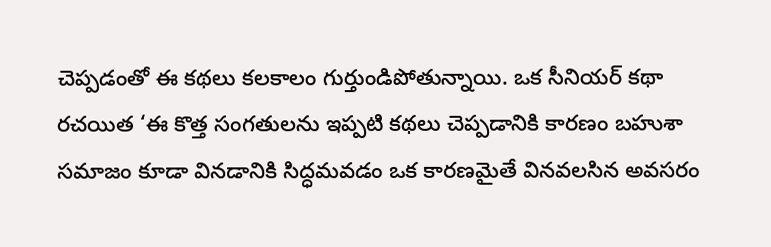చెప్పడంతో ఈ కథలు కలకాలం గుర్తుండిపోతున్నాయి. ఒక సీనియర్ కథా రచయిత ‘ఈ కొత్త సంగతులను ఇప్పటి కథలు చెప్పడానికి కారణం బహుశా సమాజం కూడా వినడానికి సిద్ధమవడం ఒక కారణమైతే వినవలసిన అవసరం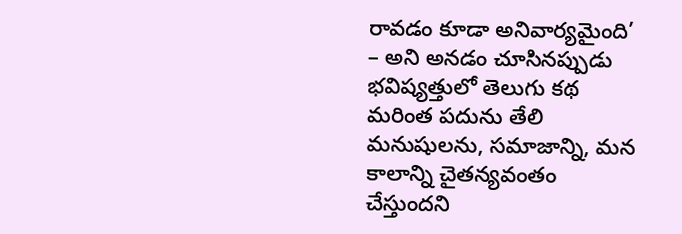రావడం కూడా అనివార్యమైంది’ – అని అనడం చూసినప్పుడు భవిష్యత్తులో తెలుగు కథ మరింత పదును తేలి మనుషులను, సమాజాన్ని, మన కాలాన్ని చైతన్యవంతం చేస్తుందని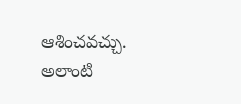ఆశించవచ్చు. అలాంటి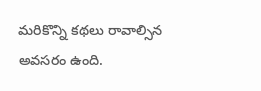మరికొన్ని కథలు రావాల్సిన అవసరం ఉంది.